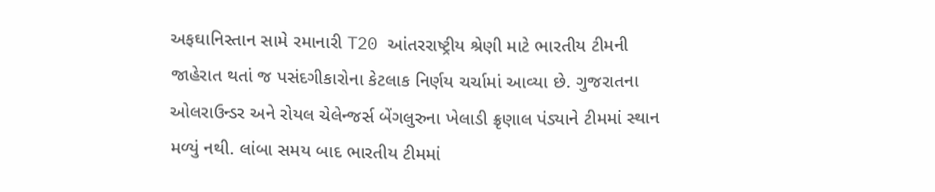અફઘાનિસ્તાન સામે રમાનારી T20 આંતરરાષ્ટ્રીય શ્રેણી માટે ભારતીય ટીમની જાહેરાત થતાં જ પસંદગીકારોના કેટલાક નિર્ણય ચર્ચામાં આવ્યા છે. ગુજરાતના ઓલરાઉન્ડર અને રોયલ ચેલેન્જર્સ બેંગલુરુના ખેલાડી ક્રૃણાલ પંડ્યાને ટીમમાં સ્થાન મળ્યું નથી. લાંબા સમય બાદ ભારતીય ટીમમાં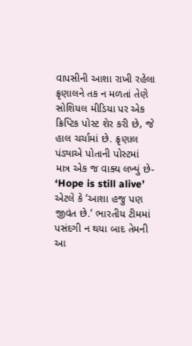વાપસીની આશા રાખી રહેલા ક્રૃણાલને તક ન મળતાં તેણે સોશિયલ મીડિયા પર એક ક્રિપ્ટિક પોસ્ટ શેર કરી છે, જે હાલ ચર્ચામાં છે. ક્રૃણાલ પંડ્યાએ પોતાની પોસ્ટમાં માત્ર એક જ વાક્ય લખ્યું છે- ‘Hope is still alive’ એટલે કે ‘આશા હજુ પણ જીવંત છે.’ ભારતીય ટીમમાં પસંદગી ન થયા બાદ તેમની આ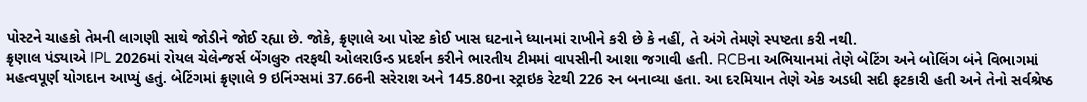પોસ્ટને ચાહકો તેમની લાગણી સાથે જોડીને જોઈ રહ્યા છે. જોકે, ક્રૃણાલે આ પોસ્ટ કોઈ ખાસ ઘટનાને ધ્યાનમાં રાખીને કરી છે કે નહીં, તે અંગે તેમણે સ્પષ્ટતા કરી નથી.
ક્રૃણાલ પંડ્યાએ IPL 2026માં રોયલ ચેલેન્જર્સ બેંગલુરુ તરફથી ઓલરાઉન્ડ પ્રદર્શન કરીને ભારતીય ટીમમાં વાપસીની આશા જગાવી હતી. RCBના અભિયાનમાં તેણે બેટિંગ અને બોલિંગ બંને વિભાગમાં મહત્વપૂર્ણ યોગદાન આપ્યું હતું. બેટિંગમાં ક્રૃણાલે 9 ઇનિંગ્સમાં 37.66ની સરેરાશ અને 145.80ના સ્ટ્રાઇક રેટથી 226 રન બનાવ્યા હતા. આ દરમિયાન તેણે એક અડધી સદી ફટકારી હતી અને તેનો સર્વશ્રેષ્ઠ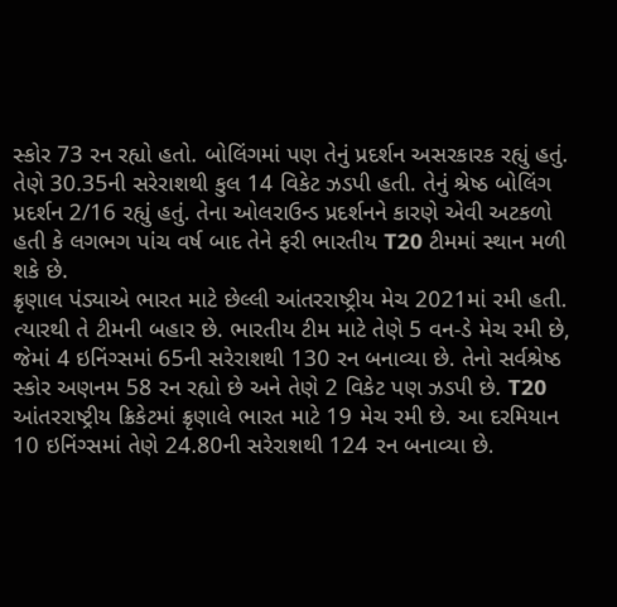સ્કોર 73 રન રહ્યો હતો. બોલિંગમાં પણ તેનું પ્રદર્શન અસરકારક રહ્યું હતું. તેણે 30.35ની સરેરાશથી કુલ 14 વિકેટ ઝડપી હતી. તેનું શ્રેષ્ઠ બોલિંગ પ્રદર્શન 2/16 રહ્યું હતું. તેના ઓલરાઉન્ડ પ્રદર્શનને કારણે એવી અટકળો હતી કે લગભગ પાંચ વર્ષ બાદ તેને ફરી ભારતીય T20 ટીમમાં સ્થાન મળી શકે છે.
ક્રૃણાલ પંડ્યાએ ભારત માટે છેલ્લી આંતરરાષ્ટ્રીય મેચ 2021માં રમી હતી. ત્યારથી તે ટીમની બહાર છે. ભારતીય ટીમ માટે તેણે 5 વન-ડે મેચ રમી છે, જેમાં 4 ઇનિંગ્સમાં 65ની સરેરાશથી 130 રન બનાવ્યા છે. તેનો સર્વશ્રેષ્ઠ સ્કોર અણનમ 58 રન રહ્યો છે અને તેણે 2 વિકેટ પણ ઝડપી છે. T20 આંતરરાષ્ટ્રીય ક્રિકેટમાં ક્રૃણાલે ભારત માટે 19 મેચ રમી છે. આ દરમિયાન 10 ઇનિંગ્સમાં તેણે 24.80ની સરેરાશથી 124 રન બનાવ્યા છે.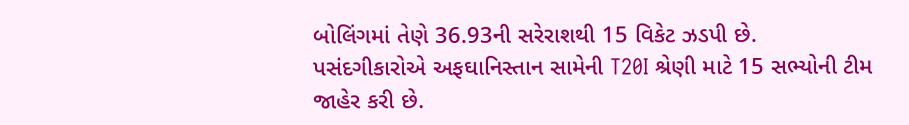બોલિંગમાં તેણે 36.93ની સરેરાશથી 15 વિકેટ ઝડપી છે. પસંદગીકારોએ અફઘાનિસ્તાન સામેની T20I શ્રેણી માટે 15 સભ્યોની ટીમ જાહેર કરી છે.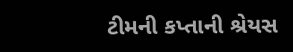ટીમની કપ્તાની શ્રેયસ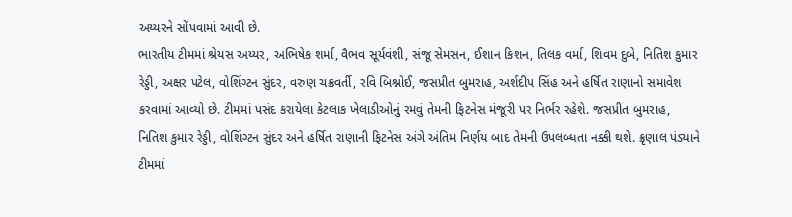અય્યરને સોંપવામાં આવી છે.
ભારતીય ટીમમાં શ્રેયસ અય્યર, અભિષેક શર્મા, વૈભવ સૂર્યવંશી, સંજૂ સેમસન, ઈશાન કિશન, તિલક વર્મા, શિવમ દુબે, નિતિશ કુમાર રેડ્ડી, અક્ષર પટેલ, વોશિંગ્ટન સુંદર, વરુણ ચક્રવર્તી, રવિ બિશ્નોઈ, જસપ્રીત બુમરાહ, અર્શદીપ સિંહ અને હર્ષિત રાણાનો સમાવેશ કરવામાં આવ્યો છે. ટીમમાં પસંદ કરાયેલા કેટલાક ખેલાડીઓનું રમવું તેમની ફિટનેસ મંજૂરી પર નિર્ભર રહેશે. જસપ્રીત બુમરાહ, નિતિશ કુમાર રેડ્ડી, વોશિંગ્ટન સુંદર અને હર્ષિત રાણાની ફિટનેસ અંગે અંતિમ નિર્ણય બાદ તેમની ઉપલબ્ધતા નક્કી થશે. ક્રૃણાલ પંડ્યાને ટીમમાં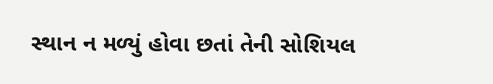સ્થાન ન મળ્યું હોવા છતાં તેની સોશિયલ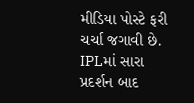મીડિયા પોસ્ટે ફરી ચર્ચા જગાવી છે. IPLમાં સારા પ્રદર્શન બાદ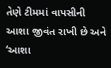તેણે ટીમમાં વાપસીની આશા જીવંત રાખી છે અને ‘આશા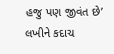હજુ પણ જીવંત છે’ લખીને કદાચ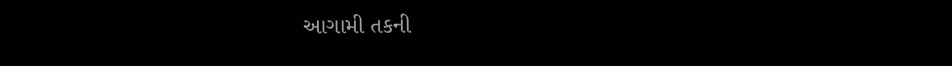આગામી તકની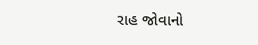રાહ જોવાનો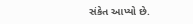સંકેત આપ્યો છે.